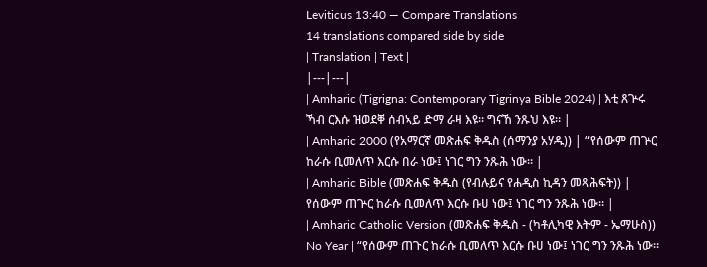Leviticus 13:40 — Compare Translations
14 translations compared side by side
| Translation | Text |
|---|---|
| Amharic (Tigrigna: Contemporary Tigrinya Bible 2024) | እቲ ጸጕሩ ኻብ ርእሱ ዝወደቐ ሰብኣይ ድማ ራዛ እዩ። ግናኸ ንጹህ እዩ። |
| Amharic 2000 (የአማርኛ መጽሐፍ ቅዱስ (ሰማንያ አሃዱ)) | “የሰውም ጠጕር ከራሱ ቢመለጥ እርሱ በራ ነው፤ ነገር ግን ንጹሕ ነው። |
| Amharic Bible (መጽሐፍ ቅዱስ (የብሉይና የሐዲስ ኪዳን መጻሕፍት)) | የሰውም ጠጕር ከራሱ ቢመለጥ እርሱ ቡሀ ነው፤ ነገር ግን ንጹሕ ነው። |
| Amharic Catholic Version (መጽሐፍ ቅዱስ - (ካቶሊካዊ እትም - ኤማሁስ)) No Year | “የሰውም ጠጉር ከራሱ ቢመለጥ እርሱ ቡሀ ነው፤ ነገር ግን ንጹሕ ነው።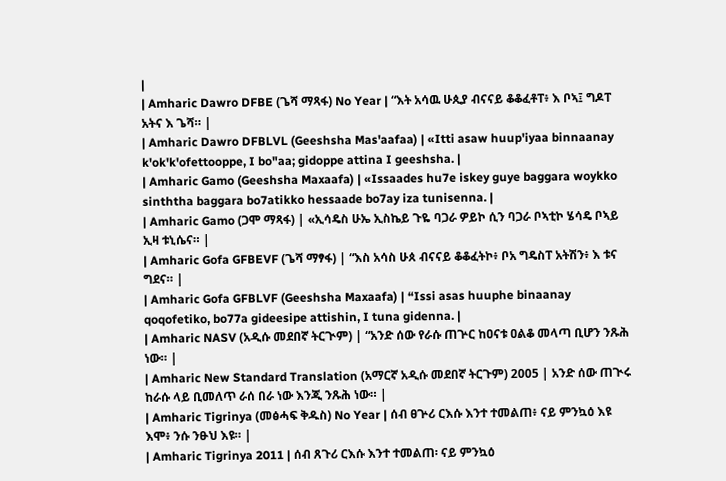|
| Amharic Dawro DFBE (ጌሻ ማጻፋ) No Year | “እት አሳዉ ሁጲያ ብናናይ ቆቆፈቶፐ፥ እ ቦኣ፤ ግዶፐ አትና እ ጌሻ። |
| Amharic Dawro DFBLVL (Geeshsha Mas'aafaa) | «Itti asaw huup'iyaa binnaanay k'ok'k'ofettooppe, I bo"aa; gidoppe attina I geeshsha. |
| Amharic Gamo (Geeshsha Maxaafa) | «Issaades hu7e iskey guye baggara woykko sinththa baggara bo7atikko hessaade bo7ay iza tunisenna. |
| Amharic Gamo (ጋሞ ማጻፋ) | «ኢሳዴስ ሁኤ ኢስኬይ ጉዬ ባጋራ ዎይኮ ሲን ባጋራ ቦኣቲኮ ሄሳዴ ቦኣይ ኢዛ ቱኒሴና። |
| Amharic Gofa GFBEVF (ጌሻ ማፃፋ) | “እስ አሳስ ሁጰ ብናናይ ቆቆፈትኮ፥ ቦአ ግዴስፐ አትሽን፥ እ ቱና ግደና። |
| Amharic Gofa GFBLVF (Geeshsha Maxaafa) | “Issi asas huuphe binaanay qoqofetiko, bo77a gideesipe attishin, I tuna gidenna. |
| Amharic NASV (አዲሱ መደበኛ ትርጒም) | “አንድ ሰው የራሱ ጠጕር ከዐናቱ ዐልቆ መላጣ ቢሆን ንጹሕ ነው። |
| Amharic New Standard Translation (አማርኛ አዲሱ መደበኛ ትርጉም) 2005 | አንድ ሰው ጠጒሩ ከራሱ ላይ ቢመለጥ ራሰ በራ ነው እንጂ ንጹሕ ነው። |
| Amharic Tigrinya (መፅሓፍ ቅዱስ) No Year | ሰብ ፀጕሪ ርእሱ እንተ ተመልጠ፥ ናይ ምንኳዕ እዩ እሞ፥ ንሱ ንፁህ እዩ። |
| Amharic Tigrinya 2011 | ሰብ ጸጉሪ ርእሱ እንተ ተመልጠ፡ ናይ ምንኳዕ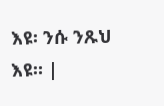እዩ፡ ንሱ ንጹህ እዩ። |